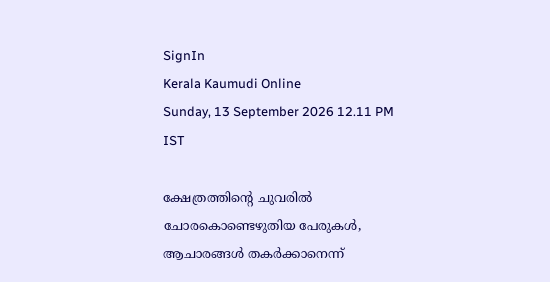SignIn
Kerala Kaumudi Online
Sunday, 13 September 2026 12.11 PM IST

ക്ഷേത്രത്തിന്റെ ചുവരിൽ ചോരകൊണ്ടെഴുതിയ പേരുകൾ, ആചാരങ്ങൾ തകർക്കാനെന്ന്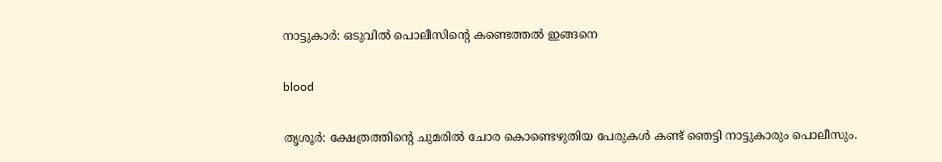നാട്ടുകാർ: ഒടുവിൽ പൊലീസിന്റെ കണ്ടെത്തൽ ഇങ്ങനെ

blood

തൃശൂർ: ക്ഷേത്രത്തിന്റെ ചുമരിൽ ചോര കൊണ്ടെഴുതിയ പേരുകൾ കണ്ട് ഞെട്ടി നാട്ടുകാരും പൊലീസും.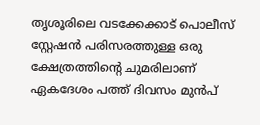തൃശൂരിലെ വടക്കേക്കാട് പൊലീസ് സ്റ്റേഷൻ പരിസരത്തുള്ള ഒരു ക്ഷേത്രത്തിന്റെ ചുമരിലാണ് ഏകദേശം പത്ത് ദിവസം മുൻപ്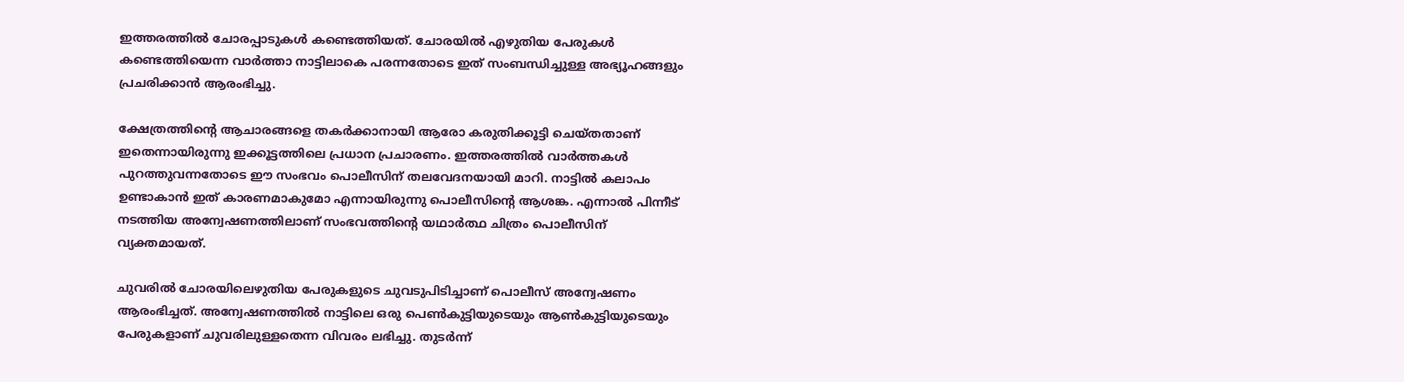ഇത്തരത്തിൽ ചോരപ്പാടുകൾ കണ്ടെത്തിയത്. ചോരയിൽ എഴുതിയ പേരുകൾ കണ്ടെത്തിയെന്ന വാർത്താ നാട്ടിലാകെ പരന്നതോടെ ഇത് സംബന്ധിച്ചുള്ള അഭ്യൂഹങ്ങളും പ്രചരിക്കാൻ ആരംഭിച്ചു.

ക്ഷേത്രത്തിന്റെ ആചാരങ്ങളെ തകർക്കാനായി ആരോ കരുതിക്കൂട്ടി ചെയ്തതാണ് ഇതെന്നായിരുന്നു ഇക്കൂട്ടത്തിലെ പ്രധാന പ്രചാരണം. ഇത്തരത്തിൽ വാർത്തകൾ പുറത്തുവന്നതോടെ ഈ സംഭവം പൊലീസിന് തലവേദനയായി മാറി. നാട്ടിൽ കലാപം ഉണ്ടാകാൻ ഇത് കാരണമാകുമോ എന്നായിരുന്നു പൊലീസിന്റെ ആശങ്ക. എന്നാൽ പിന്നീട് നടത്തിയ അന്വേഷണത്തിലാണ് സംഭവത്തിന്റെ യഥാർത്ഥ ചിത്രം പൊലീസിന് വ്യക്തമായത്.

ചുവരിൽ ചോരയിലെഴുതിയ പേരുകളുടെ ചുവടുപിടിച്ചാണ് പൊലീസ് അന്വേഷണം ആരംഭിച്ചത്. അന്വേഷണത്തിൽ നാട്ടിലെ ഒരു പെൺകുട്ടിയുടെയും ആൺകുട്ടിയുടെയും പേരുകളാണ് ചുവരിലുള്ളതെന്ന വിവരം ലഭിച്ചു. തുടർന്ന്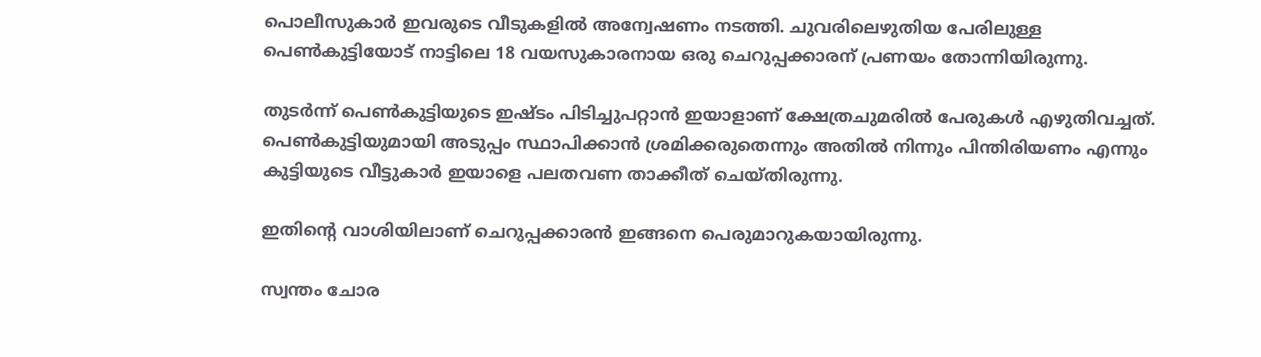പൊലീസുകാർ ഇവരുടെ വീടുകളിൽ അന്വേഷണം നടത്തി. ചുവരിലെഴുതിയ പേരിലുള്ള പെൺകുട്ടിയോട് നാട്ടിലെ 18 വയസുകാരനായ ഒരു ചെറുപ്പക്കാരന് പ്രണയം തോന്നിയിരുന്നു.

തുടർന്ന് പെൺകുട്ടിയുടെ ഇഷ്ടം പിടിച്ചുപറ്റാൻ ഇയാളാണ് ക്ഷേത്രചുമരിൽ പേരുകൾ എഴുതിവച്ചത്. പെൺകുട്ടിയുമായി അടുപ്പം സ്ഥാപിക്കാൻ ശ്രമിക്കരുതെന്നും അതിൽ നിന്നും പിന്തിരിയണം എന്നും കുട്ടിയുടെ വീട്ടുകാർ ഇയാളെ പലതവണ താക്കീത് ചെയ്തിരുന്നു.

ഇതിന്റെ വാശിയിലാണ് ചെറുപ്പക്കാരൻ ഇങ്ങനെ പെരുമാറുകയായിരുന്നു.

സ്വന്തം ചോര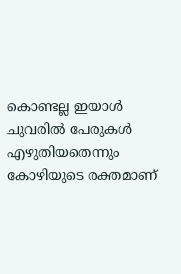കൊണ്ടല്ല ഇയാൾ ചുവരിൽ പേരുകൾ എഴുതിയതെന്നും കോഴിയുടെ രക്തമാണ്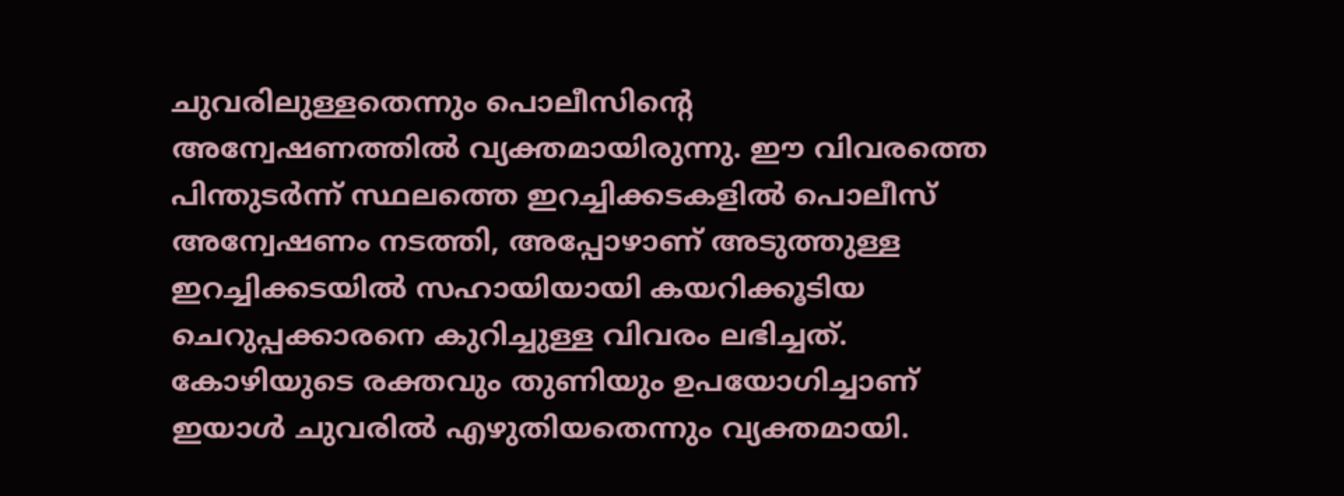ചുവരിലുള്ളതെന്നും പൊലീസിന്റെ അന്വേഷണത്തിൽ വ്യക്തമായിരുന്നു. ഈ വിവരത്തെ പിന്തുടർന്ന് സ്ഥലത്തെ ഇറച്ചിക്കടകളിൽ പൊലീസ് അന്വേഷണം നടത്തി, അപ്പോഴാണ് അടുത്തുള്ള ഇറച്ചിക്കടയിൽ സഹായിയായി കയറിക്കൂടിയ ചെറുപ്പക്കാരനെ കുറിച്ചുള്ള വിവരം ലഭിച്ചത്. കോഴിയുടെ രക്തവും തുണിയും ഉപയോഗിച്ചാണ് ഇയാൾ ചുവരിൽ എഴുതിയതെന്നും വ്യക്തമായി.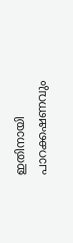ഇതിനായി പാറക്കഷണവും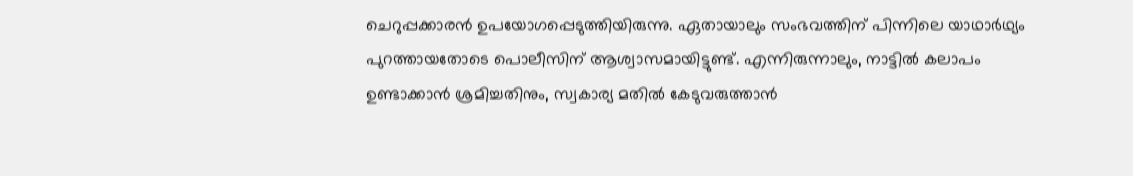ചെറുപ്പക്കാരൻ ഉപയോഗപ്പെടുത്തിയിരുന്നു. ഏതായാലും സംഭവത്തിന് പിന്നിലെ യാഥാർഥ്യം പുറത്തായതോടെ പൊലീസിന് ആശ്വാസമായിട്ടുണ്ട്. എന്നിരുന്നാലും, നാട്ടിൽ കലാപം ഉണ്ടാക്കാൻ ശ്രമിച്ചതിനും, സ്വകാര്യ മതിൽ കേടുവരുത്താൻ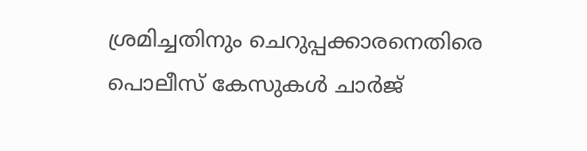ശ്രമിച്ചതിനും ചെറുപ്പക്കാരനെതിരെ പൊലീസ് കേസുകൾ ചാർജ്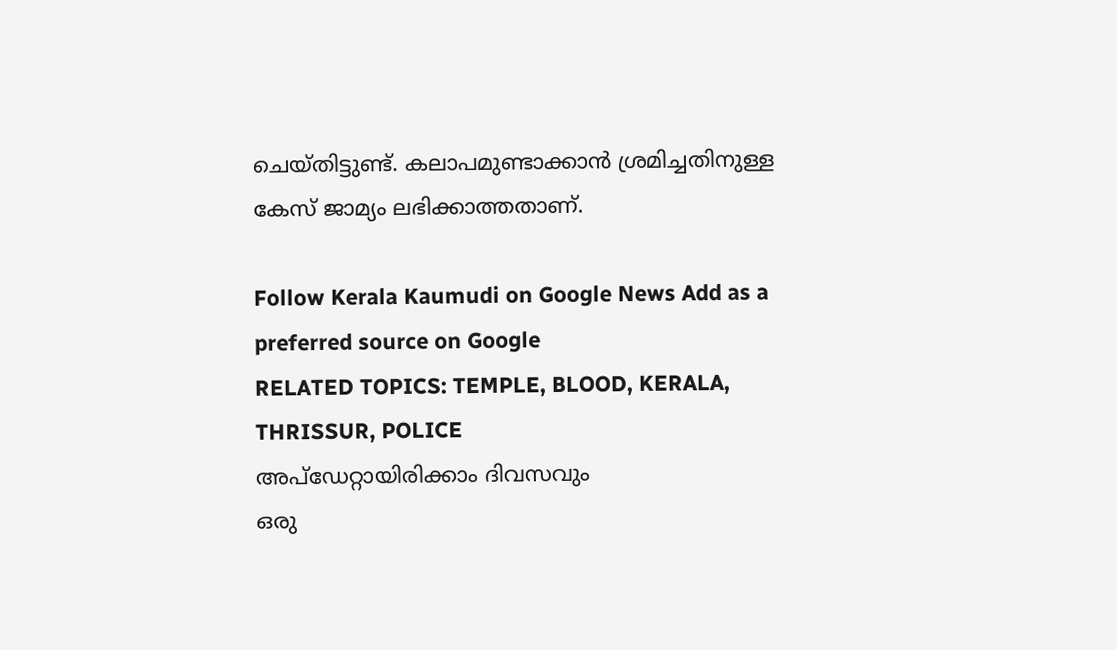ചെയ്തിട്ടുണ്ട്. കലാപമുണ്ടാക്കാൻ ശ്രമിച്ചതിനുള്ള കേസ് ജാമ്യം ലഭിക്കാത്തതാണ്.

Follow Kerala Kaumudi on Google News Add as a preferred source on Google
RELATED TOPICS: TEMPLE, BLOOD, KERALA, THRISSUR, POLICE
അപ്ഡേറ്റായിരിക്കാം ദിവസവും
ഒരു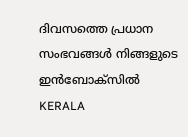ദിവസത്തെ പ്രധാന സംഭവങ്ങൾ നിങ്ങളുടെ ഇൻബോക്സിൽ
KERALA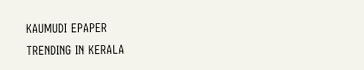KAUMUDI EPAPER
TRENDING IN KERALA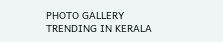PHOTO GALLERY
TRENDING IN KERALA